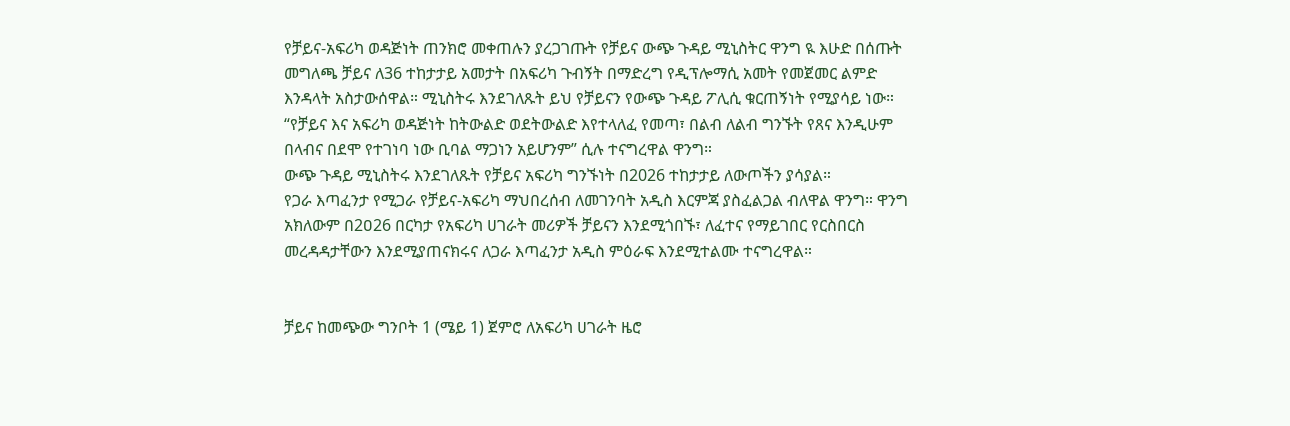የቻይና-አፍሪካ ወዳጅነት ጠንክሮ መቀጠሉን ያረጋገጡት የቻይና ውጭ ጉዳይ ሚኒስትር ዋንግ ዪ እሁድ በሰጡት መግለጫ ቻይና ለ36 ተከታታይ አመታት በአፍሪካ ጉብኝት በማድረግ የዲፕሎማሲ አመት የመጀመር ልምድ እንዳላት አስታውሰዋል። ሚኒስትሩ እንደገለጹት ይህ የቻይናን የውጭ ጉዳይ ፖሊሲ ቁርጠኝነት የሚያሳይ ነው።
“የቻይና እና አፍሪካ ወዳጅነት ከትውልድ ወደትውልድ እየተላለፈ የመጣ፣ በልብ ለልብ ግንኙት የጸና እንዲሁም
በላብና በደሞ የተገነባ ነው ቢባል ማጋነን አይሆንም” ሲሉ ተናግረዋል ዋንግ።
ውጭ ጉዳይ ሚኒስትሩ እንደገለጹት የቻይና አፍሪካ ግንኙነት በ2026 ተከታታይ ለውጦችን ያሳያል።
የጋራ እጣፈንታ የሚጋራ የቻይና-አፍሪካ ማህበረሰብ ለመገንባት አዲስ እርምጃ ያስፈልጋል ብለዋል ዋንግ። ዋንግ አክለውም በ2ዐ26 በርካታ የአፍሪካ ሀገራት መሪዎች ቻይናን እንደሚጎበኙ፣ ለፈተና የማይገበር የርስበርስ መረዳዳታቸውን እንደሚያጠናክሩና ለጋራ እጣፈንታ አዲስ ምዕራፍ እንደሚተልሙ ተናግረዋል።


ቻይና ከመጭው ግንቦት 1 (ሜይ 1) ጀምሮ ለአፍሪካ ሀገራት ዜሮ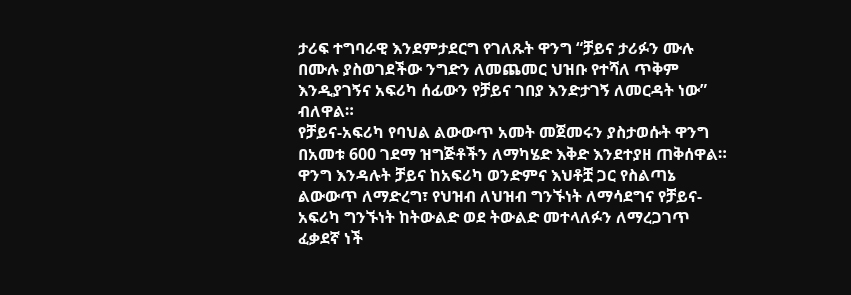ታሪፍ ተግባራዊ እንደምታደርግ የገለጹት ዋንግ “ቻይና ታሪፉን ሙሉ በሙሉ ያስወገደችው ንግድን ለመጨመር ህዝቡ የተሻለ ጥቅም እንዲያገኝና አፍሪካ ሰፊውን የቻይና ገበያ እንድታገኝ ለመርዳት ነው” ብለዋል።
የቻይና-አፍሪካ የባህል ልውውጥ አመት መጀመሩን ያስታወሱት ዋንግ በአመቱ 600 ገደማ ዝግጅቶችን ለማካሄድ እቅድ እንደተያዘ ጠቅሰዋል። ዋንግ እንዳሉት ቻይና ከአፍሪካ ወንድምና እህቶቿ ጋር የስልጣኔ ልውውጥ ለማድረግ፣ የህዝብ ለህዝብ ግንኙነት ለማሳደግና የቻይና-አፍሪካ ግንኙነት ከትውልድ ወደ ትውልድ መተላለፉን ለማረጋገጥ ፈቃደኛ ነች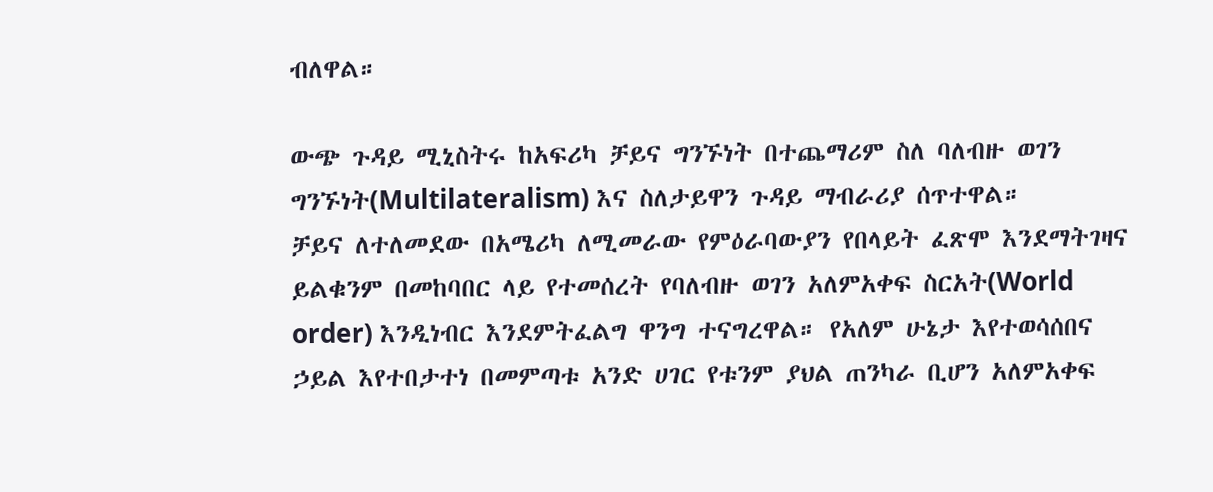ብለዋል።

ውጭ ጉዳይ ሚኒስትሩ ከአፍሪካ ቻይና ግንኙነት በተጨማሪም ስለ ባለብዙ ወገን ግንኙነት(Multilateralism) እና ስለታይዋን ጉዳይ ማብራሪያ ሰጥተዋል።
ቻይና ለተለመደው በአሜሪካ ለሚመራው የምዕራባውያን የበላይት ፈጽሞ እንደማትገዛና ይልቁንም በመከባበር ላይ የተመሰረት የባለብዙ ወገን አለምአቀፍ ስርአት(World order) እንዲነብር እንደምትፈልግ ዋንግ ተናግረዋል። የአለም ሁኔታ እየተወሳሰበና ኃይል እየተበታተነ በመምጣቱ አንድ ሀገር የቱንም ያህል ጠንካራ ቢሆን አለምአቀፍ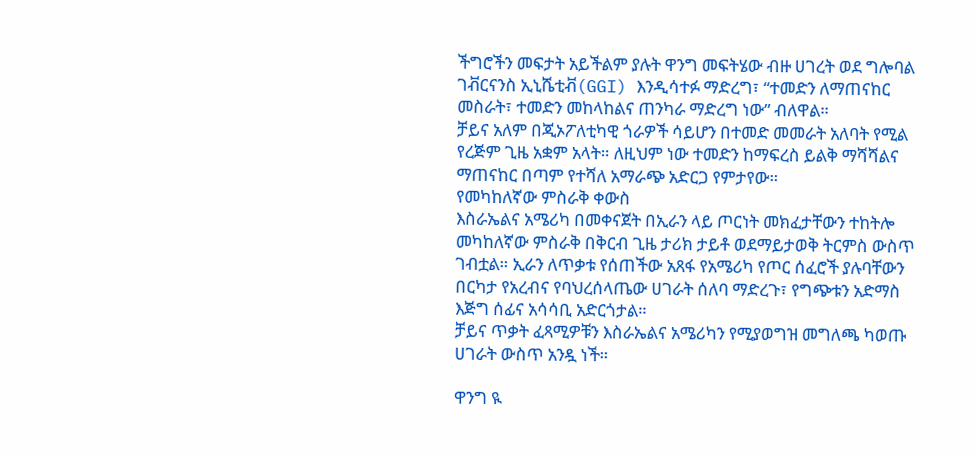ችግሮችን መፍታት አይችልም ያሉት ዋንግ መፍትሄው ብዙ ሀገረት ወደ ግሎባል ገቭርናንስ ኢኒሼቲቭ(GGI) እንዲሳተፉ ማድረግ፣ “ተመድን ለማጠናከር መስራት፣ ተመድን መከላከልና ጠንካራ ማድረግ ነው” ብለዋል።
ቻይና አለም በጂኦፖለቲካዊ ጎራዎች ሳይሆን በተመድ መመራት አለባት የሚል የረጅም ጊዜ አቋም አላት። ለዚህም ነው ተመድን ከማፍረስ ይልቅ ማሻሻልና ማጠናከር በጣም የተሻለ አማራጭ አድርጋ የምታየው።
የመካከለኛው ምስራቅ ቀውስ
እስራኤልና አሜሪካ በመቀናጀት በኢራን ላይ ጦርነት መክፈታቸውን ተከትሎ መካከለኛው ምስራቅ በቅርብ ጊዜ ታሪክ ታይቶ ወደማይታወቅ ትርምስ ውስጥ ገብቷል። ኢራን ለጥቃቱ የሰጠችው አጸፋ የአሜሪካ የጦር ሰፈሮች ያሉባቸውን በርካታ የአረብና የባህረሰላጤው ሀገራት ሰለባ ማድረጉ፣ የግጭቱን አድማስ እጅግ ሰፊና አሳሳቢ አድርጎታል።
ቻይና ጥቃት ፈጻሚዎቹን እስራኤልና አሜሪካን የሚያወግዝ መግለጫ ካወጡ ሀገራት ውስጥ አንዷ ነች።

ዋንግ ዪ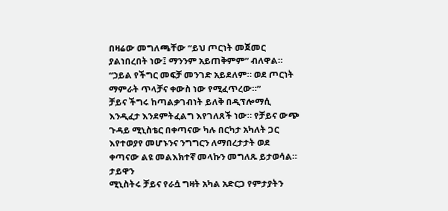በዛሬው መግለጫቸው “ይህ ጦርነት መጀመር ያልነበረበት ነው፤ ማንንም አይጠቅምም” ብለዋል። “ኃይል የችግር መፍቻ መንገድ አይደለም። ወደ ጦርነት ማምራት ጥላቻና ቀውስ ነው የሚፈጥረው።”
ቻይና ችግሩ ከጣልቃገብነት ይለቅ በዲፕሎማሲ እንዲፈታ እንደምትፈልግ እየገለጸች ነው። የቻይና ውጭ ጉዳይ ሚኒስቴር በቀጣናው ካሉ በርካታ አካለት ጋር እየተወያየ መሆኑንና ንግግርን ለማበረታታት ወደ ቀጣናው ልዩ መልእክተኛ መላኩን መግለጹ ይታወሳል።
ታይዋን
ሚኒስትሩ ቻይና የራሷ ግዛት አካል አድርጋ የምታያትን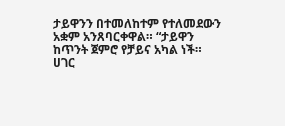ታይዋንን በተመለከተም የተለመደውን አቋም አንጸባርቀዋል። “ታይዋን ከጥንት ጀምሮ የቻይና አካል ነች። ሀገር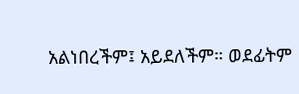አልነበረችም፤ አይደለችም። ወደፊትም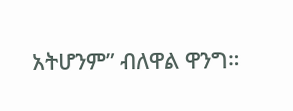አትሆንም” ብለዋል ዋንግ።